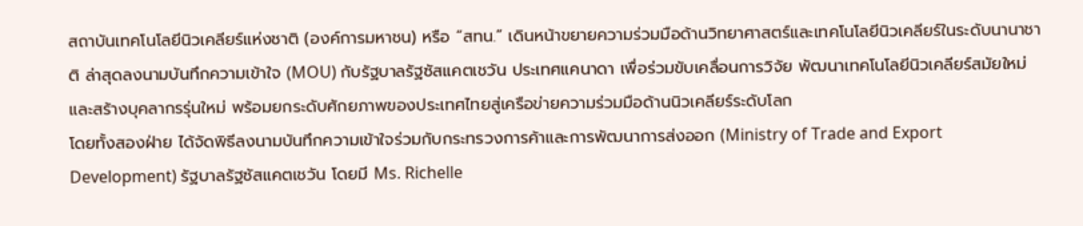สถาบันเทคโนโลยีนิวเคลียร์แห่งชาติ (องค์การมหาชน) หรือ “สทน.” เดินหน้าขยายความร่วมมือด้านวิทยาศาสตร์และเทคโนโลยีนิวเคลียร์ในระดับนานาชาติ ล่าสุดลงนามบันทึกความเข้าใจ (MOU) กับรัฐบาลรัฐซัสแคตเชวัน ประเทศแคนาดา เพื่อร่วมขับเคลื่อนการวิจัย พัฒนาเทคโนโลยีนิวเคลียร์สมัยใหม่ และสร้างบุคลากรรุ่นใหม่ พร้อมยกระดับศักยภาพของประเทศไทยสู่เครือข่ายความร่วมมือด้านนิวเคลียร์ระดับโลก
โดยทั้งสองฝ่าย ได้จัดพิธีลงนามบันทึกความเข้าใจร่วมกับกระทรวงการค้าและการพัฒนาการส่งออก (Ministry of Trade and Export Development) รัฐบาลรัฐซัสแคตเชวัน โดยมี Ms. Richelle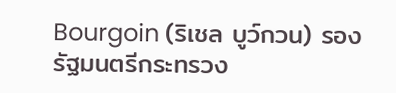Bourgoin (ริเชล บูว์กวน) รองรัฐมนตรีกระทรวง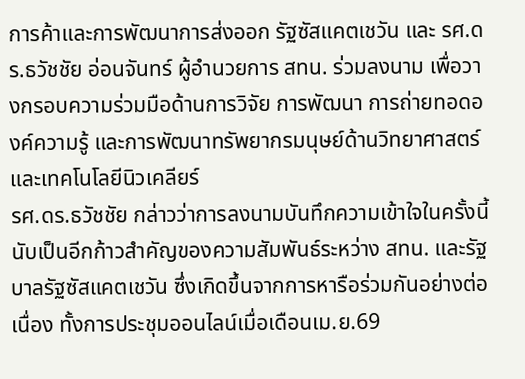การค้าและการพัฒนาการส่งออก รัฐซัสแคตเชวัน และ รศ.ดร.ธวัชชัย อ่อนจันทร์ ผู้อำนวยการ สทน. ร่วมลงนาม เพื่อวางกรอบความร่วมมือด้านการวิจัย การพัฒนา การถ่ายทอดองค์ความรู้ และการพัฒนาทรัพยากรมนุษย์ด้านวิทยาศาสตร์และเทคโนโลยีนิวเคลียร์
รศ.ดร.ธวัชชัย กล่าวว่าการลงนามบันทึกความเข้าใจในครั้งนี้นับเป็นอีกก้าวสำคัญของความสัมพันธ์ระหว่าง สทน. และรัฐบาลรัฐซัสแคตเชวัน ซึ่งเกิดขึ้นจากการหารือร่วมกันอย่างต่อเนื่อง ทั้งการประชุมออนไลน์เมื่อเดือนเม.ย.69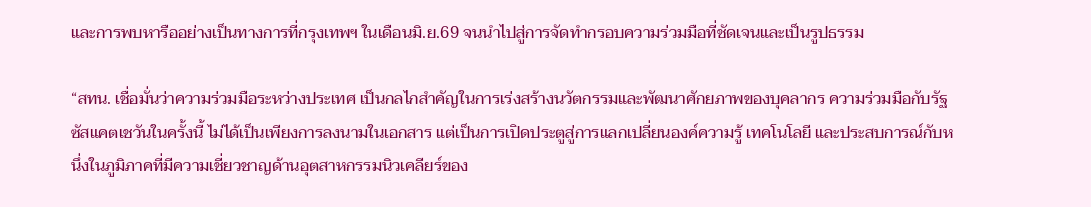และการพบหารืออย่างเป็นทางการที่กรุงเทพฯ ในเดือนมิ.ย.69 จนนำไปสู่การจัดทำกรอบความร่วมมือที่ชัดเจนและเป็นรูปธรรม

“สทน. เชื่อมั่นว่าความร่วมมือระหว่างประเทศ เป็นกลไกสำคัญในการเร่งสร้างนวัตกรรมและพัฒนาศักยภาพของบุคลากร ความร่วมมือกับรัฐซัสแคตเชวันในครั้งนี้ ไม่ได้เป็นเพียงการลงนามในเอกสาร แต่เป็นการเปิดประตูสู่การแลกเปลี่ยนองค์ความรู้ เทคโนโลยี และประสบการณ์กับหนึ่งในภูมิภาคที่มีความเชี่ยวชาญด้านอุตสาหกรรมนิวเคลียร์ของ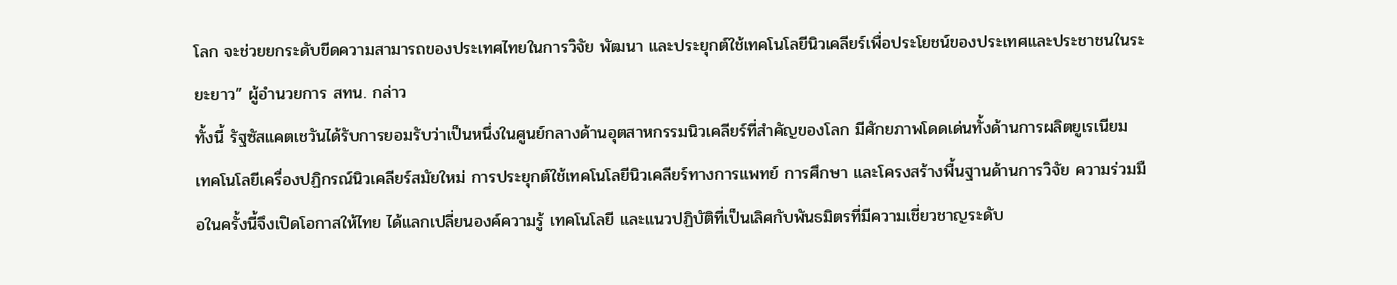โลก จะช่วยยกระดับขีดความสามารถของประเทศไทยในการวิจัย พัฒนา และประยุกต์ใช้เทคโนโลยีนิวเคลียร์เพื่อประโยชน์ของประเทศและประชาชนในระยะยาว” ผู้อำนวยการ สทน. กล่าว
ทั้งนี้ รัฐซัสแคตเชวันได้รับการยอมรับว่าเป็นหนึ่งในศูนย์กลางด้านอุตสาหกรรมนิวเคลียร์ที่สำคัญของโลก มีศักยภาพโดดเด่นทั้งด้านการผลิตยูเรเนียม เทคโนโลยีเครื่องปฏิกรณ์นิวเคลียร์สมัยใหม่ การประยุกต์ใช้เทคโนโลยีนิวเคลียร์ทางการแพทย์ การศึกษา และโครงสร้างพื้นฐานด้านการวิจัย ความร่วมมือในครั้งนี้จึงเปิดโอกาสให้ไทย ได้แลกเปลี่ยนองค์ความรู้ เทคโนโลยี และแนวปฏิบัติที่เป็นเลิศกับพันธมิตรที่มีความเชี่ยวชาญระดับ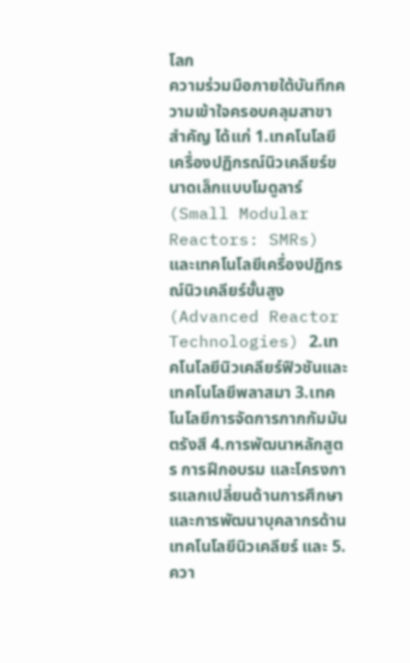โลก
ความร่วมมือภายใต้บันทึกความเข้าใจครอบคลุมสาขาสำคัญ ได้แก่ 1.เทคโนโลยีเครื่องปฏิกรณ์นิวเคลียร์ขนาดเล็กแบบโมดูลาร์ (Small Modular Reactors: SMRs) และเทคโนโลยีเครื่องปฏิกรณ์นิวเคลียร์ขั้นสูง (Advanced Reactor Technologies) 2.เทคโนโลยีนิวเคลียร์ฟิวชันและเทคโนโลยีพลาสมา 3.เทคโนโลยีการจัดการกากกัมมันตรังสี 4.การพัฒนาหลักสูตร การฝึกอบรม และโครงการแลกเปลี่ยนด้านการศึกษาและการพัฒนาบุคลากรด้านเทคโนโลยีนิวเคลียร์ และ 5.ควา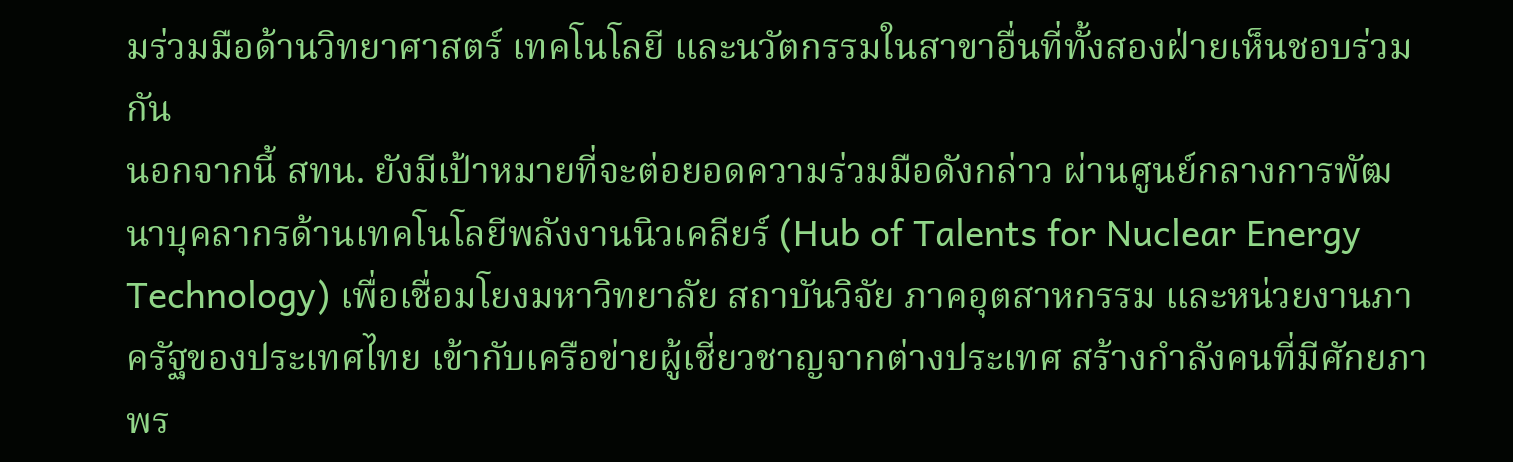มร่วมมือด้านวิทยาศาสตร์ เทคโนโลยี และนวัตกรรมในสาขาอื่นที่ทั้งสองฝ่ายเห็นชอบร่วมกัน
นอกจากนี้ สทน. ยังมีเป้าหมายที่จะต่อยอดความร่วมมือดังกล่าว ผ่านศูนย์กลางการพัฒนาบุคลากรด้านเทคโนโลยีพลังงานนิวเคลียร์ (Hub of Talents for Nuclear Energy Technology) เพื่อเชื่อมโยงมหาวิทยาลัย สถาบันวิจัย ภาคอุตสาหกรรม และหน่วยงานภาครัฐของประเทศไทย เข้ากับเครือข่ายผู้เชี่ยวชาญจากต่างประเทศ สร้างกำลังคนที่มีศักยภาพร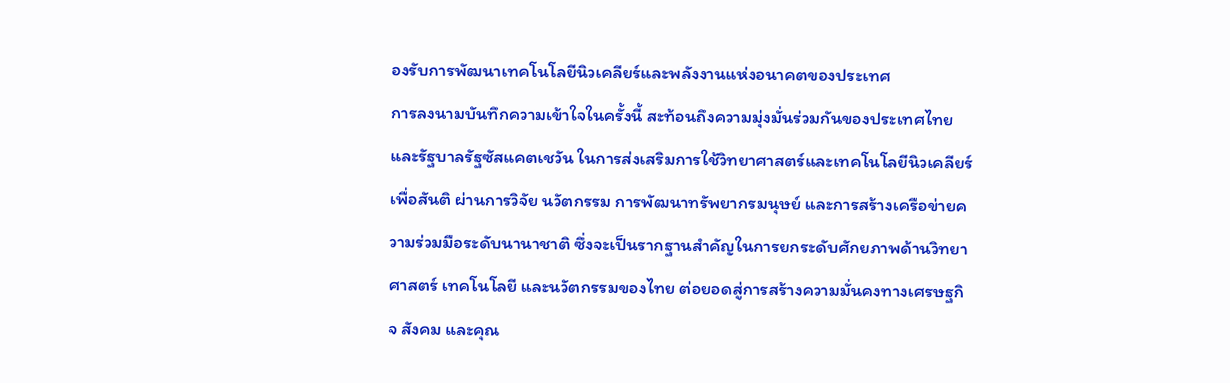องรับการพัฒนาเทคโนโลยีนิวเคลียร์และพลังงานแห่งอนาคตของประเทศ
การลงนามบันทึกความเข้าใจในครั้งนี้ สะท้อนถึงความมุ่งมั่นร่วมกันของประเทศไทยและรัฐบาลรัฐซัสแคตเชวัน ในการส่งเสริมการใช้วิทยาศาสตร์และเทคโนโลยีนิวเคลียร์เพื่อสันติ ผ่านการวิจัย นวัตกรรม การพัฒนาทรัพยากรมนุษย์ และการสร้างเครือข่ายความร่วมมือระดับนานาชาติ ซึ่งจะเป็นรากฐานสำคัญในการยกระดับศักยภาพด้านวิทยาศาสตร์ เทคโนโลยี และนวัตกรรมของไทย ต่อยอดสู่การสร้างความมั่นคงทางเศรษฐกิจ สังคม และคุณ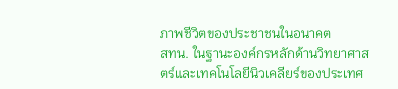ภาพชีวิตของประชาชนในอนาคต
สทน. ในฐานะองค์กรหลักด้านวิทยาศาสตร์และเทคโนโลยีนิวเคลียร์ของประเทศ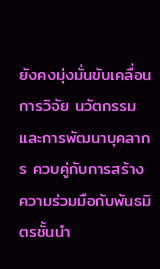ยังคงมุ่งมั่นขับเคลื่อนการวิจัย นวัตกรรม และการพัฒนาบุคลากร ควบคู่กับการสร้างความร่วมมือกับพันธมิตรชั้นนำ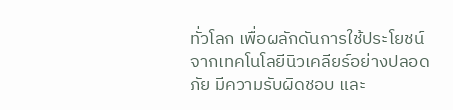ทั่วโลก เพื่อผลักดันการใช้ประโยชน์จากเทคโนโลยีนิวเคลียร์อย่างปลอดภัย มีความรับผิดชอบ และ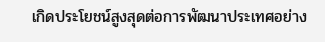เกิดประโยชน์สูงสุดต่อการพัฒนาประเทศอย่าง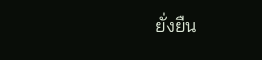ยั่งยืน